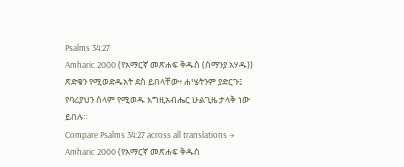Psalms 34:27
Amharic 2000 (የአማርኛ መጽሐፍ ቅዱስ (ሰማንያ አሃዱ))
ጽድቄን የሚወድዱአት ደስ ይበላቸው፥ ሐሤትንም ያድርጉ፤ የባሪያህን ሰላም የሚወዱ እግዚአብሔር ሁልጊዜ ታላቅ ነው ይበሉ።
Compare Psalms 34:27 across all translations →
Amharic 2000 (የአማርኛ መጽሐፍ ቅዱስ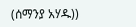(ሰማንያ አሃዱ))